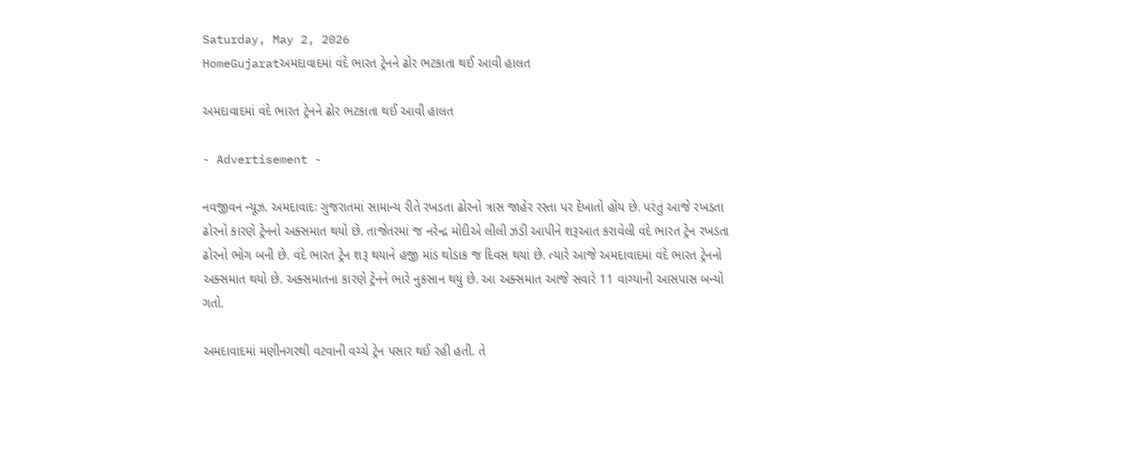Saturday, May 2, 2026
HomeGujaratઅમદાવાદમાં વંદે ભારત ટ્રેનને ઢોર ભટકાતા થઈ આવી હાલત

અમદાવાદમાં વંદે ભારત ટ્રેનને ઢોર ભટકાતા થઈ આવી હાલત

- Advertisement -

નવજીવન ન્યૂઝ. અમદાવાદઃ ગુજરાતમાં સામાન્ય રીતે રખડતા ઢોરનો ત્રાસ જાહેર રસ્તા પર દેખાતો હોય છે. પરંતું આજે રખડતા ઢોરનો કારણે ટ્રેનનો અક્સમાત થયો છે. તાજેતરમાં જ નરેન્દ્ર મોદીએ લીલી ઝંડી આપીને શરૂઆત કરાવેલી વંદે ભારત ટ્રેન રખડતા ઢોરનો ભોગ બની છે. વંદે ભારત ટ્રેન શરૂ થયાને હજી માંડ થોડાક જ દિવસ થયાં છે. ત્યારે આજે અમદાવાદમાં વંદે ભારત ટ્રેનનો અક્સમાત થયો છે. અક્સમાતના કારણે ટ્રેનને ભારે નુકસાન થયું છે. આ અક્સમાત આજે સવારે 11 વાગ્યાની આસપાસ બન્યો ગતો.

અમદાવાદમાં મણીનગરથી વટવાની વચ્ચે ટ્રેન પસાર થઈ રહી હતી. તે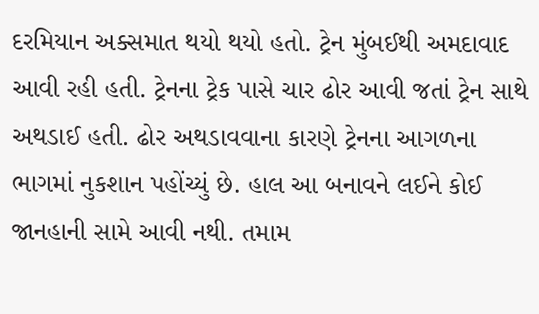દરમિયાન અક્સમાત થયો થયો હતો. ટ્રેન મુંબઈથી અમદાવાદ આવી રહી હતી. ટ્રેનના ટ્રેક પાસે ચાર ઢોર આવી જતાં ટ્રેન સાથે અથડાઈ હતી. ઢોર અથડાવવાના કારણે ટ્રેનના આગળના ભાગમાં નુકશાન પહોંચ્યું છે. હાલ આ બનાવને લઈને કોઈ જાનહાની સામે આવી નથી. તમામ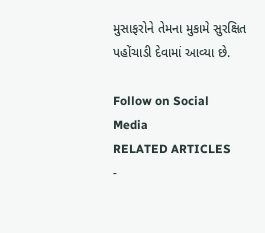મુસાફરોને તેમના મુકામે સુરક્ષિત પહોંચાડી દેવામાં આવ્યા છે.

Follow on Social Media
RELATED ARTICLES
-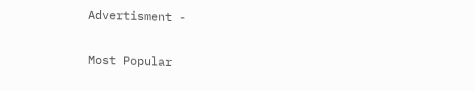Advertisment -

Most Popular